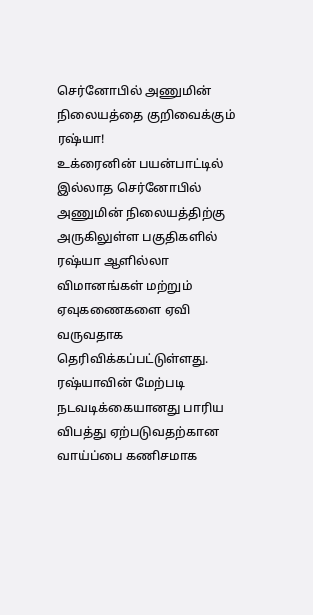செர்னோபில் அணுமின் நிலையத்தை குறிவைக்கும் ரஷ்யா!
உக்ரைனின் பயன்பாட்டில் இல்லாத செர்னோபில் அணுமின் நிலையத்திற்கு அருகிலுள்ள பகுதிகளில் ரஷ்யா ஆளில்லா விமானங்கள் மற்றும் ஏவுகணைகளை ஏவி வருவதாக தெரிவிக்கப்பட்டுள்ளது.
ரஷ்யாவின் மேற்படி நடவடிக்கையானது பாரிய விபத்து ஏற்படுவதற்கான வாய்ப்பை கணிசமாக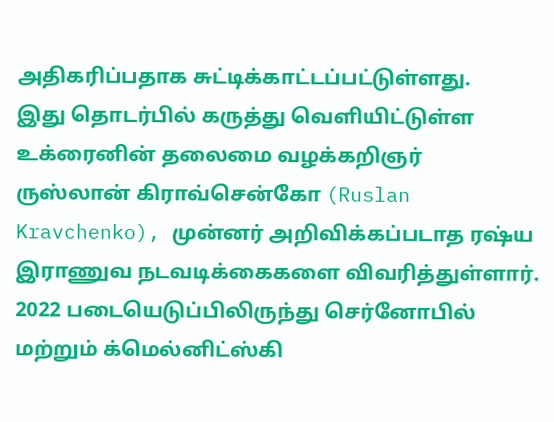அதிகரிப்பதாக சுட்டிக்காட்டப்பட்டுள்ளது.
இது தொடர்பில் கருத்து வெளியிட்டுள்ள உக்ரைனின் தலைமை வழக்கறிஞர் ருஸ்லான் கிராவ்சென்கோ (Ruslan Kravchenko), முன்னர் அறிவிக்கப்படாத ரஷ்ய இராணுவ நடவடிக்கைகளை விவரித்துள்ளார்.
2022 படையெடுப்பிலிருந்து செர்னோபில் மற்றும் க்மெல்னிட்ஸ்கி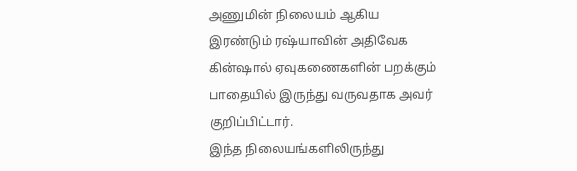அணுமின் நிலையம் ஆகிய இரண்டும் ரஷ்யாவின் அதிவேக கின்ஷால் ஏவுகணைகளின் பறக்கும் பாதையில் இருந்து வருவதாக அவர் குறிப்பிட்டார்.
இந்த நிலையங்களிலிருந்து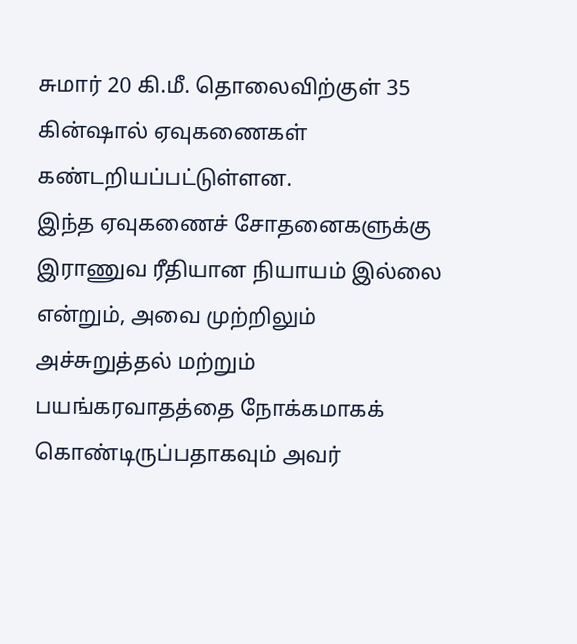சுமார் 20 கி.மீ. தொலைவிற்குள் 35 கின்ஷால் ஏவுகணைகள் கண்டறியப்பட்டுள்ளன.
இந்த ஏவுகணைச் சோதனைகளுக்கு இராணுவ ரீதியான நியாயம் இல்லை என்றும், அவை முற்றிலும் அச்சுறுத்தல் மற்றும் பயங்கரவாதத்தை நோக்கமாகக் கொண்டிருப்பதாகவும் அவர்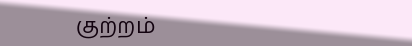குற்றம்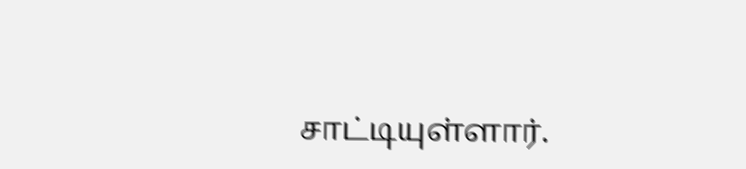சாட்டியுள்ளார்.